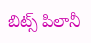బిట్స్ పిలానీ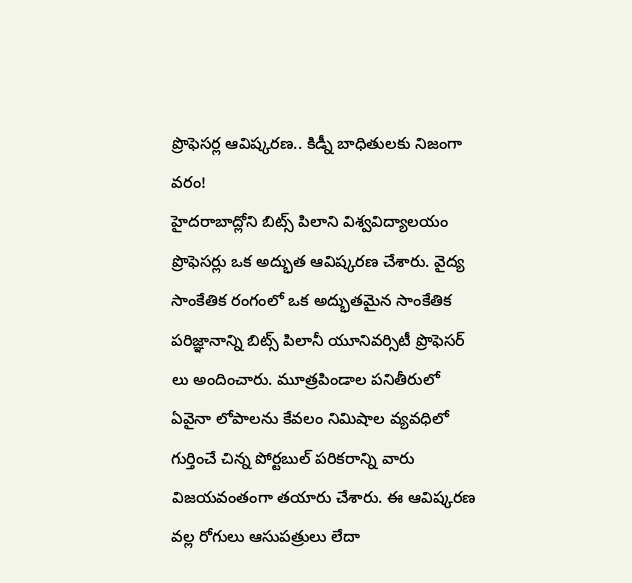ప్రొఫెసర్ల ఆవిష్కరణ.. కిడ్నీ బాధితులకు నిజంగా వరం!
హైదరాబాద్లోని బిట్స్ పిలాని విశ్వవిద్యాలయం ప్రొఫెసర్లు ఒక అద్భుత ఆవిష్కరణ చేశారు. వైద్య సాంకేతిక రంగంలో ఒక అద్భుతమైన సాంకేతిక పరిజ్ఞానాన్ని బిట్స్ పిలానీ యూనివర్సిటీ ప్రొఫెసర్ లు అందించారు. మూత్రపిండాల పనితీరులో ఏవైనా లోపాలను కేవలం నిమిషాల వ్యవధిలో గుర్తించే చిన్న పోర్టబుల్ పరికరాన్ని వారు విజయవంతంగా తయారు చేశారు. ఈ ఆవిష్కరణ వల్ల రోగులు ఆసుపత్రులు లేదా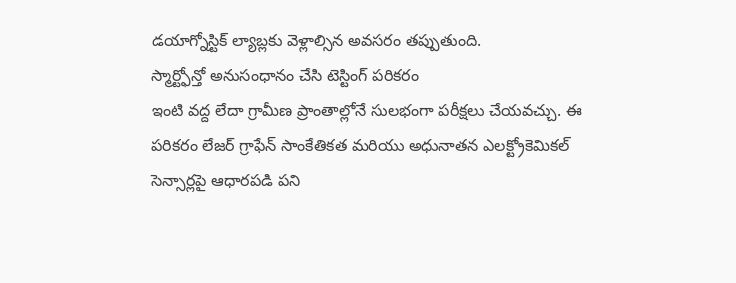డయాగ్నోస్టిక్ ల్యాబ్లకు వెళ్లాల్సిన అవసరం తప్పుతుంది.
స్మార్ట్ఫోన్తో అనుసంధానం చేసి టెస్టింగ్ పరికరం
ఇంటి వద్ద లేదా గ్రామీణ ప్రాంతాల్లోనే సులభంగా పరీక్షలు చేయవచ్చు. ఈ పరికరం లేజర్ గ్రాఫేన్ సాంకేతికత మరియు అధునాతన ఎలక్ట్రోకెమికల్ సెన్సార్లపై ఆధారపడి పని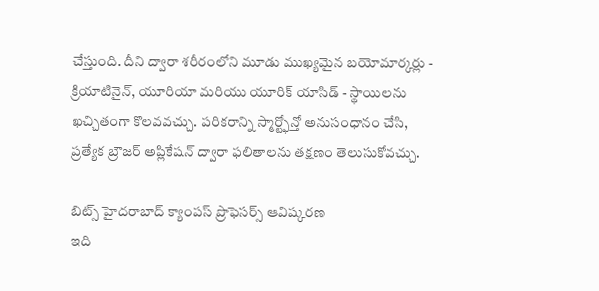చేస్తుంది. దీని ద్వారా శరీరంలోని మూడు ముఖ్యమైన బయోమార్కర్లు - క్రియాటినైన్, యూరియా మరియు యూరిక్ యాసిడ్ - స్థాయిలను ఖచ్చితంగా కొలవవచ్చు. పరికరాన్ని స్మార్ట్ఫోన్తో అనుసంధానం చేసి, ప్రత్యేక బ్రౌజర్ అప్లికేషన్ ద్వారా ఫలితాలను తక్షణం తెలుసుకోవచ్చు.

బిట్స్ హైదరాబాద్ క్యాంపస్ ప్రొఫెసర్స్ ఆవిష్కరణ
ఇది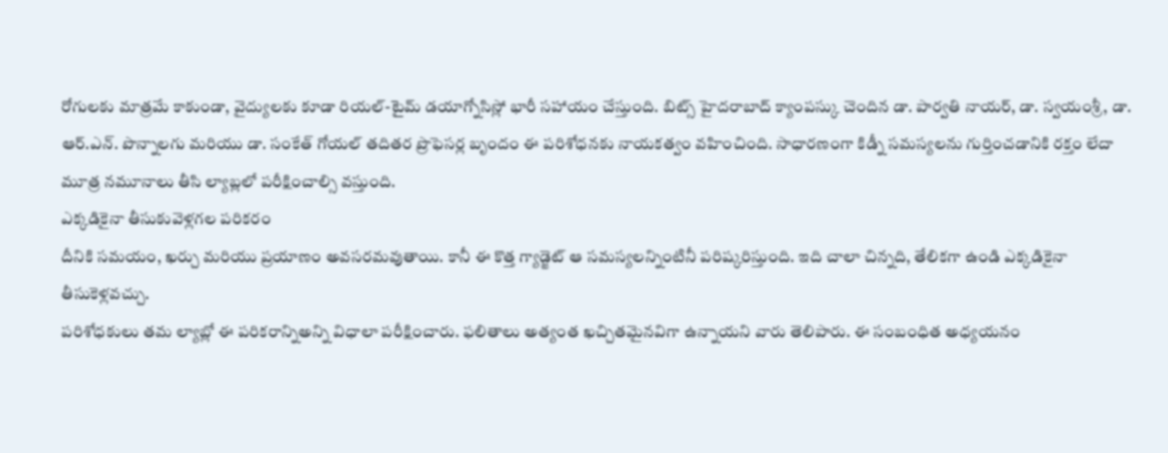రోగులకు మాత్రమే కాకుండా, వైద్యులకు కూడా రియల్-టైమ్ డయాగ్నోసిస్లో భారీ సహాయం చేస్తుంది. బిట్స్ హైదరాబాద్ క్యాంపస్కు చెందిన డా. పార్వతి నాయర్, డా. స్వయంశ్రీ, డా. ఆర్.ఎన్. పొన్నాలగు మరియు డా. సంకేత్ గోయల్ తదితర ప్రొఫెసర్ల బృందం ఈ పరిశోధనకు నాయకత్వం వహించింది. సాధారణంగా కిడ్నీ సమస్యలను గుర్తించడానికి రక్తం లేదా మూత్ర నమూనాలు తీసి ల్యాబ్లలో పరీక్షించాల్సి వస్తుంది.
ఎక్కడికైనా తీసుకువెళ్లగల పరికరం
దీనికి సమయం, ఖర్చు మరియు ప్రయాణం అవసరమవుతాయి. కానీ ఈ కొత్త గ్యాడ్జెట్ ఆ సమస్యలన్నింటినీ పరిష్కరిస్తుంది. ఇది చాలా చిన్నది, తేలికగా ఉండి ఎక్కడికైనా తీసుకెళ్లవచ్చు.
పరిశోధకులు తమ ల్యాబ్లో ఈ పరికరాన్నిఅన్ని విధాలా పరీక్షించారు. ఫలితాలు అత్యంత ఖచ్చితమైనవిగా ఉన్నాయని వారు తెలిపారు. ఈ సంబంధిత అధ్యయనం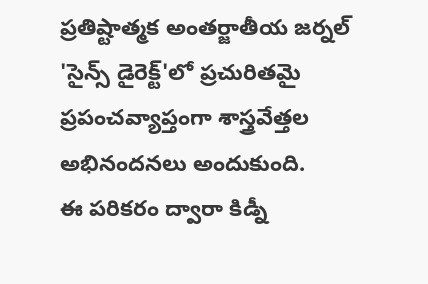ప్రతిష్టాత్మక అంతర్జాతీయ జర్నల్ 'సైన్స్ డైరెక్ట్'లో ప్రచురితమై ప్రపంచవ్యాప్తంగా శాస్త్రవేత్తల అభినందనలు అందుకుంది.
ఈ పరికరం ద్వారా కిడ్నీ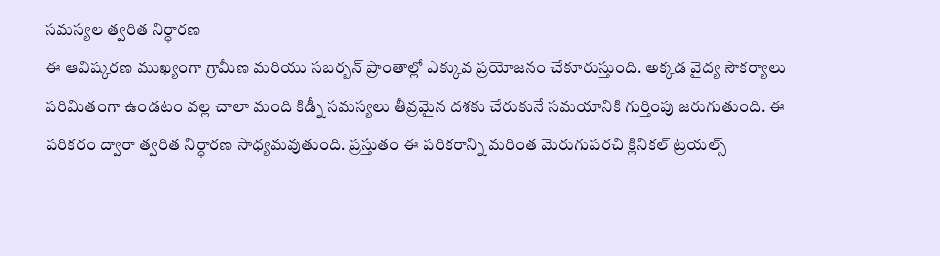సమస్యల త్వరిత నిర్ధారణ
ఈ ఆవిష్కరణ ముఖ్యంగా గ్రామీణ మరియు సబర్బన్ ప్రాంతాల్లో ఎక్కువ ప్రయోజనం చేకూరుస్తుంది. అక్కడ వైద్య సౌకర్యాలు పరిమితంగా ఉండటం వల్ల చాలా మంది కిడ్నీ సమస్యలు తీవ్రమైన దశకు చేరుకునే సమయానికి గుర్తింపు జరుగుతుంది. ఈ పరికరం ద్వారా త్వరిత నిర్ధారణ సాధ్యమవుతుంది. ప్రస్తుతం ఈ పరికరాన్ని మరింత మెరుగుపరచి క్లినికల్ ట్రయల్స్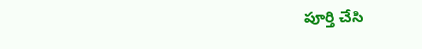పూర్తి చేసి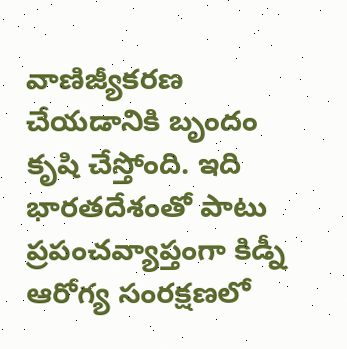వాణిజ్యీకరణ చేయడానికి బృందం కృషి చేస్తోంది. ఇది భారతదేశంతో పాటు ప్రపంచవ్యాప్తంగా కిడ్నీ ఆరోగ్య సంరక్షణలో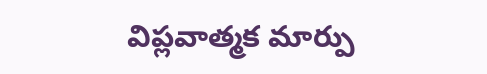విప్లవాత్మక మార్పు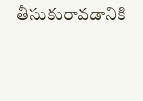తీసుకురావడానికి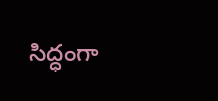సిద్ధంగా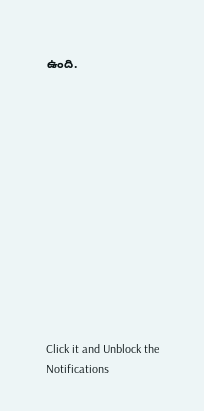ఉంది.













Click it and Unblock the Notifications